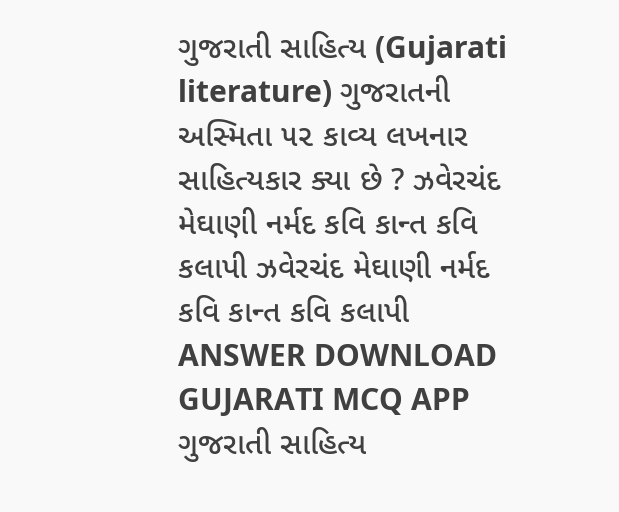ગુજરાતી સાહિત્ય (Gujarati literature) ગુજરાતની અસ્મિતા ૫૨ કાવ્ય લખનાર સાહિત્યકાર ક્યા છે ? ઝવેરચંદ મેઘાણી નર્મદ કવિ કાન્ત કવિ કલાપી ઝવેરચંદ મેઘાણી નર્મદ કવિ કાન્ત કવિ કલાપી ANSWER DOWNLOAD GUJARATI MCQ APP
ગુજરાતી સાહિત્ય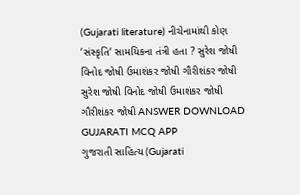(Gujarati literature) નીચેનામાંથી કોણ ‘સંસ્કૃતિ‘ સામયિકના તંત્રી હતા ? સુરેશ જોષી વિનોદ જોષી ઉમાશંકર જોષી ગૌરીશંકર જોષી સુરેશ જોષી વિનોદ જોષી ઉમાશંકર જોષી ગૌરીશંકર જોષી ANSWER DOWNLOAD GUJARATI MCQ APP
ગુજરાતી સાહિત્ય (Gujarati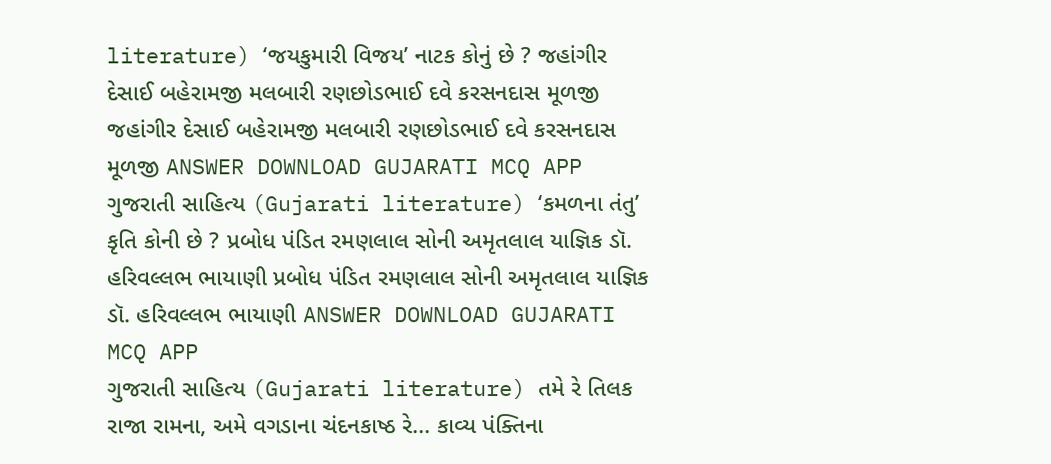literature) ‘જયકુમારી વિજય’ નાટક કોનું છે ? જહાંગીર દેસાઈ બહેરામજી મલબારી રણછોડભાઈ દવે કરસનદાસ મૂળજી જહાંગીર દેસાઈ બહેરામજી મલબારી રણછોડભાઈ દવે કરસનદાસ મૂળજી ANSWER DOWNLOAD GUJARATI MCQ APP
ગુજરાતી સાહિત્ય (Gujarati literature) ‘કમળના તંતુ’ કૃતિ કોની છે ? પ્રબોધ પંડિત રમણલાલ સોની અમૃતલાલ યાજ્ઞિક ડૉ. હરિવલ્લભ ભાયાણી પ્રબોધ પંડિત રમણલાલ સોની અમૃતલાલ યાજ્ઞિક ડૉ. હરિવલ્લભ ભાયાણી ANSWER DOWNLOAD GUJARATI MCQ APP
ગુજરાતી સાહિત્ય (Gujarati literature) તમે રે તિલક રાજા રામના, અમે વગડાના ચંદનકાષ્ઠ રે... કાવ્ય પંક્તિના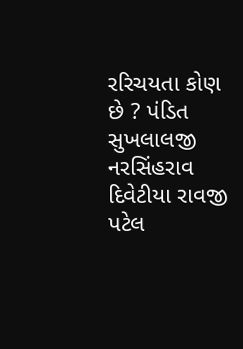રરિચયતા કોણ છે ? પંડિત સુખલાલજી નરસિંહરાવ દિવેટીયા રાવજી પટેલ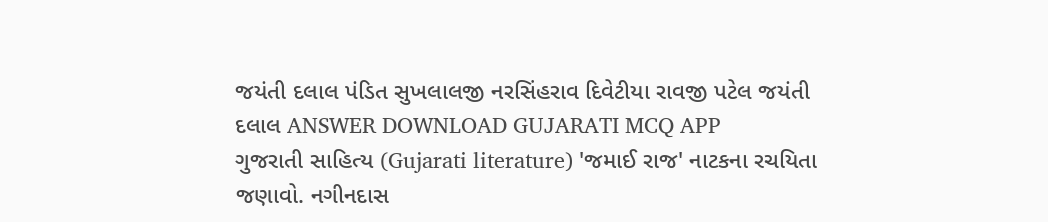જયંતી દલાલ પંડિત સુખલાલજી નરસિંહરાવ દિવેટીયા રાવજી પટેલ જયંતી દલાલ ANSWER DOWNLOAD GUJARATI MCQ APP
ગુજરાતી સાહિત્ય (Gujarati literature) 'જમાઈ રાજ' નાટકના રચયિતા જણાવો. નગીનદાસ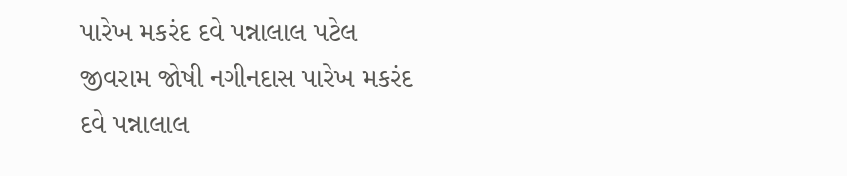પારેખ મકરંદ દવે પન્નાલાલ પટેલ જીવરામ જોષી નગીનદાસ પારેખ મકરંદ દવે પન્નાલાલ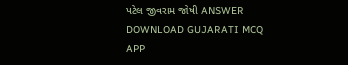પટેલ જીવરામ જોષી ANSWER DOWNLOAD GUJARATI MCQ APP